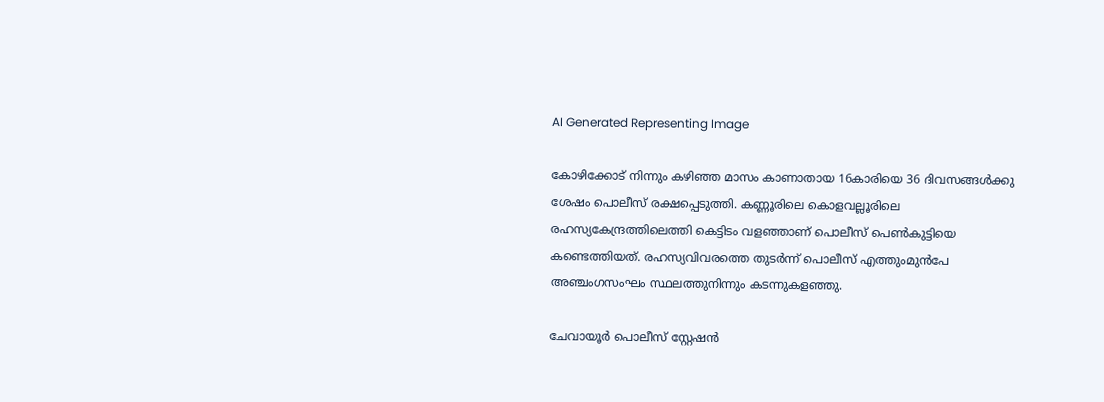AI Generated Representing Image

കോഴിക്കോട് നിന്നും കഴിഞ്ഞ മാസം കാണാതായ 16കാരിയെ 36 ദിവസങ്ങള്‍ക്കു ശേഷം പൊലീസ് രക്ഷപ്പെടുത്തി. കണ്ണൂരിലെ കൊളവല്ലൂരിലെ രഹസ്യകേന്ദ്രത്തിലെത്തി കെട്ടിടം വള‍ഞ്ഞാണ് പൊലീസ് പെണ്‍കുട്ടിയെ കണ്ടെത്തിയത്. രഹസ്യവിവരത്തെ തുടര്‍ന്ന് പൊലീസ് എത്തുംമുന്‍പേ അഞ്ചംഗസംഘം സ്ഥലത്തുനിന്നും കടന്നുകളഞ്ഞു.

ചേവായൂര്‍ പൊലീസ് സ്റ്റേഷന്‍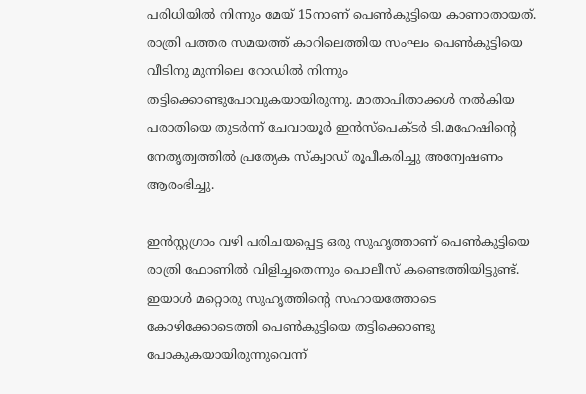പരിധിയില്‍ നിന്നും മേയ് 15നാണ് പെണ്‍കുട്ടിയെ കാണാതായത്. രാത്രി പത്തര സമയത്ത് കാറിലെത്തിയ സംഘം പെണ്‍കുട്ടിയെ വീടിനു മുന്നിലെ റോഡില്‍ നിന്നും തട്ടിക്കൊണ്ടുപോവുകയായിരുന്നു. മാതാപിതാക്കള്‍ നല്‍കിയ പരാതിയെ തുടർന്ന് ചേവായൂർ ഇൻസ്പെക്ടര്‍ ടി.മഹേഷിന്റെ നേതൃത്വത്തിൽ പ്രത്യേക സ്ക്വാഡ് രൂപീകരിച്ചു അന്വേഷണം ആരംഭിച്ചു.

ഇന്‍സ്റ്റഗ്രാം വഴി പരിചയപ്പെട്ട ഒരു സുഹൃത്താണ് പെണ്‍കുട്ടിയെ രാത്രി ഫോണില്‍ വിളിച്ചതെന്നും പൊലീസ് കണ്ടെത്തിയിട്ടുണ്ട്. ഇയാൾ മറ്റൊരു സുഹൃത്തിന്റെ സഹായത്തോടെ കോഴിക്കോടെത്തി പെണ്‍കുട്ടിയെ തട്ടിക്കൊണ്ടു പോകുകയായിരുന്നുവെന്ന്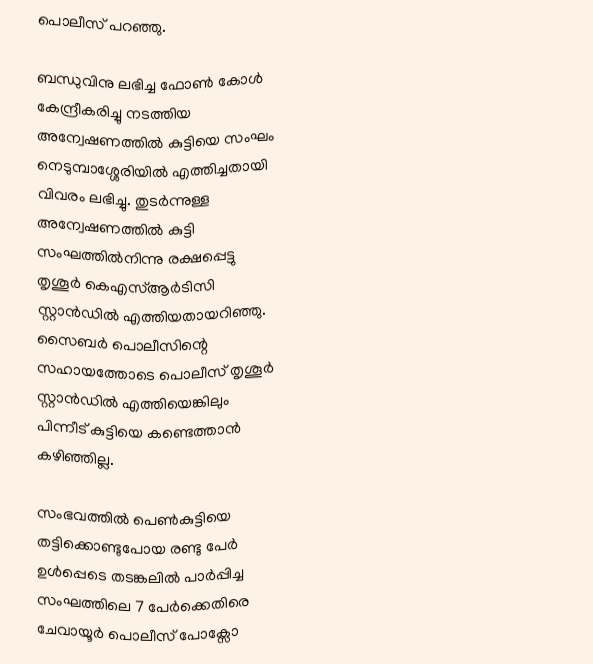പൊലീസ് പറഞ്ഞു.

ബന്ധുവിനു ലഭിച്ച ഫോൺ കോൾ കേന്ദ്രീകരിച്ചു നടത്തിയ അന്വേഷണത്തിൽ കുട്ടിയെ സംഘം നെടുമ്പാശ്ശേരിയിൽ എത്തിച്ചതായി വിവരം ലഭിച്ചു. തുടര്‍ന്നുള്ള അന്വേഷണത്തിൽ കുട്ടി സംഘത്തിൽനിന്നു രക്ഷപ്പെട്ടു തൃശൂർ കെഎസ്ആർടിസി സ്റ്റാൻഡിൽ എത്തിയതായറിഞ്ഞു. സൈബർ പൊലീസിന്റെ സഹായത്തോടെ പൊലീസ് തൃശൂർ സ്റ്റാൻഡിൽ എത്തിയെങ്കിലും പിന്നീട് കുട്ടിയെ കണ്ടെത്താൻ കഴിഞ്ഞില്ല.

സംഭവത്തിൽ പെൺകുട്ടിയെ തട്ടിക്കൊണ്ടുപോയ രണ്ടു പേർ ഉൾപ്പെടെ തടങ്കലിൽ പാർപ്പിച്ച സംഘത്തിലെ 7 പേർക്കെതിരെ ചേവായൂർ പൊലീസ് പോക്സോ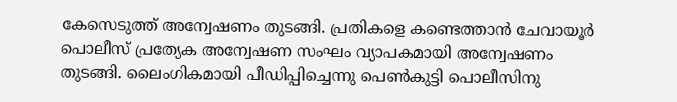കേസെടുത്ത് അന്വേഷണം തുടങ്ങി. പ്രതികളെ കണ്ടെത്താൻ ചേവായൂർ പൊലീസ് പ്രത്യേക അന്വേഷണ സംഘം വ്യാപകമായി അന്വേഷണം തുടങ്ങി. ലൈംഗികമായി പീഡിപ്പിച്ചെന്നു പെൺകുട്ടി പൊലീസിനു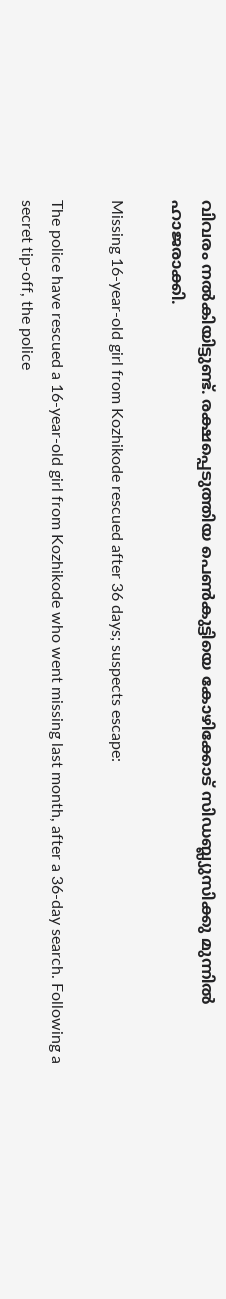വിവരം നൽകിയിട്ടുണ്ട്. രക്ഷപ്പെടുത്തിയ പെൺകുട്ടിയെ കോഴിക്കോട് സിഡബ്ല്യുസിക്കു മുന്നിൽ ഹാജരാക്കി.

Missing 16-year-old girl from Kozhikode rescued after 36 days; suspects escape:

The police have rescued a 16-year-old girl from Kozhikode who went missing last month, after a 36-day search. Following a secret tip-off, the police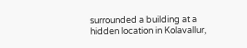surrounded a building at a hidden location in Kolavallur,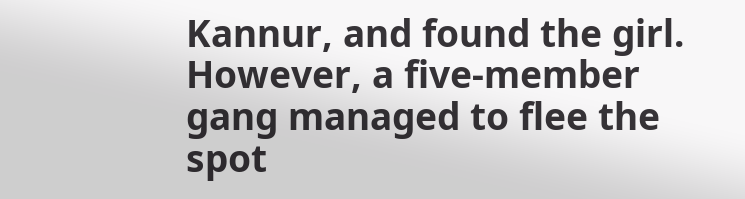Kannur, and found the girl. However, a five-member gang managed to flee the spot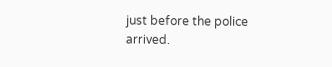just before the police arrived.